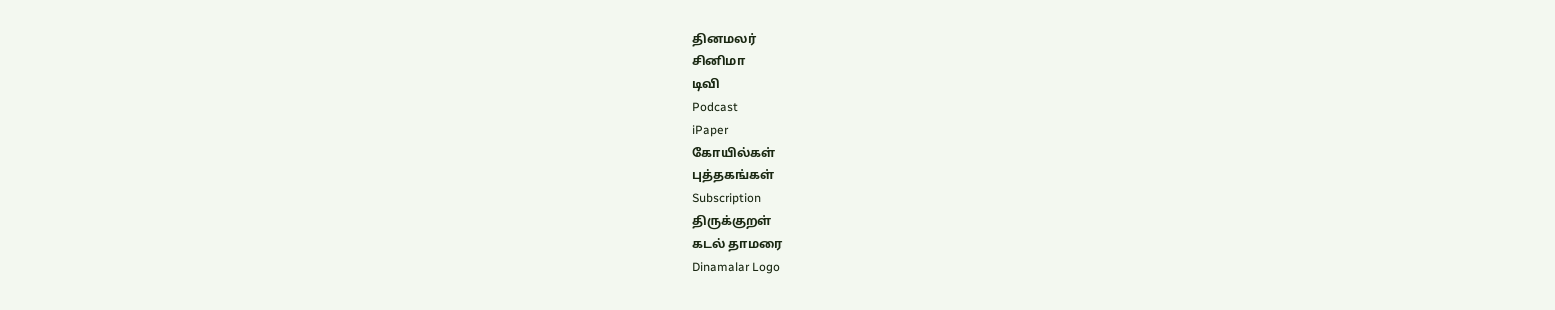தினமலர்
சினிமா
டிவி
Podcast
iPaper
கோயில்கள்
புத்தகங்கள்
Subscription
திருக்குறள்
கடல் தாமரை
Dinamalar Logo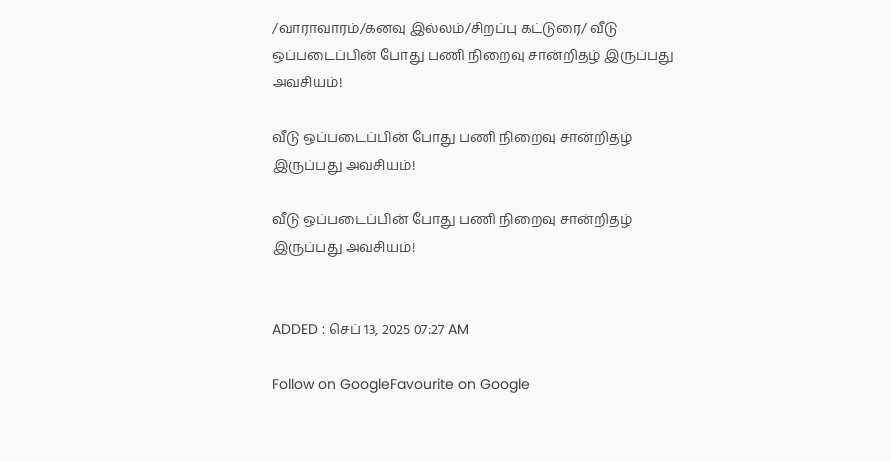/வாராவாரம்/கனவு இல்லம்/சிறப்பு கட்டுரை/ வீடு ஒப்படைப்பின் போது பணி நிறைவு சான்றிதழ் இருப்பது அவசியம்!

வீடு ஒப்படைப்பின் போது பணி நிறைவு சான்றிதழ் இருப்பது அவசியம்!

வீடு ஒப்படைப்பின் போது பணி நிறைவு சான்றிதழ் இருப்பது அவசியம்!


ADDED : செப் 13, 2025 07:27 AM

Follow on GoogleFavourite on Google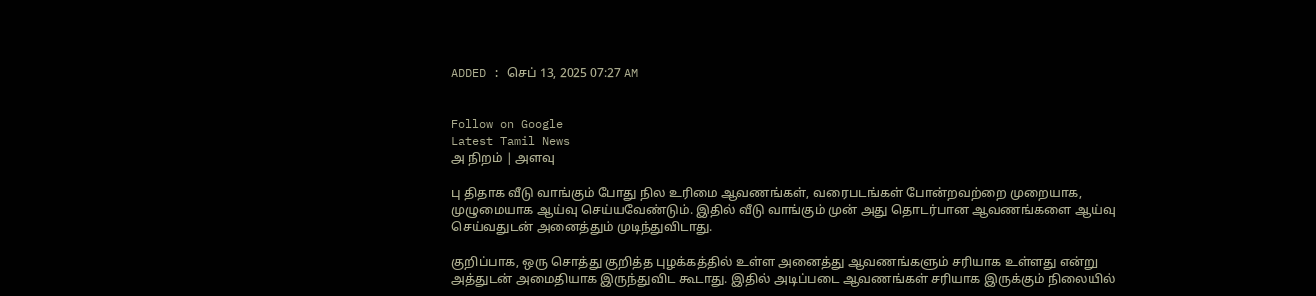ADDED : செப் 13, 2025 07:27 AM


Follow on Google
Latest Tamil News
அ நிறம் | அளவு

பு திதாக வீடு வாங்கும் போது நில உரிமை ஆவணங்கள், வரைபடங்கள் போன்றவற்றை முறையாக, முழுமையாக ஆய்வு செய்யவேண்டும். இதில் வீடு வாங்கும் முன் அது தொடர்பான ஆவணங்களை ஆய்வு செய்வதுடன் அனைத்தும் முடிந்துவிடாது.

குறிப்பாக, ஒரு சொத்து குறித்த புழக்கத்தில் உள்ள அனைத்து ஆவணங்களும் சரியாக உள்ளது என்று அத்துடன் அமைதியாக இருந்துவிட கூடாது. இதில் அடிப்படை ஆவணங்கள் சரியாக இருக்கும் நிலையில்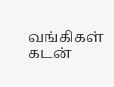வங்கிகள் கடன்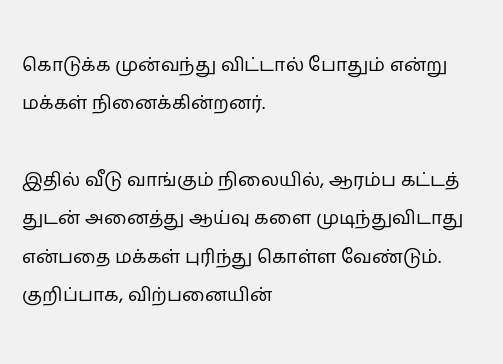கொடுக்க முன்வந்து விட்டால் போதும் என்று மக்கள் நினைக்கின்றனர்.

இதில் வீடு வாங்கும் நிலையில், ஆரம்ப கட்டத் துடன் அனைத்து ஆய்வு களை முடிந்துவிடாது என்பதை மக்கள் புரிந்து கொள்ள வேண்டும். குறிப்பாக, விற்பனையின்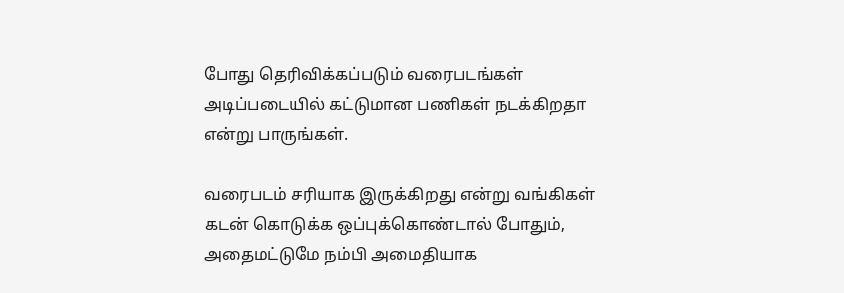போது தெரிவிக்கப்படும் வரைபடங்கள் அடிப்படையில் கட்டுமான பணிகள் நடக்கிறதா என்று பாருங்கள்.

வரைபடம் சரியாக இருக்கிறது என்று வங்கிகள் கடன் கொடுக்க ஒப்புக்கொண்டால் போதும், அதைமட்டுமே நம்பி அமைதியாக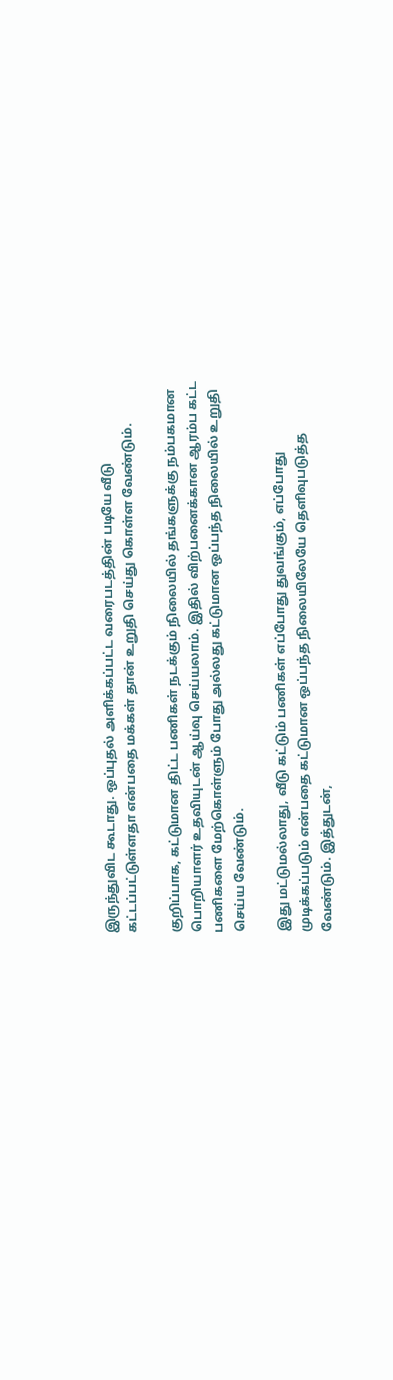இருந்துவிட கூடாது. ஒப்புதல் அளிக்கப்பட்ட வரைபடத்தின் படியே வீடு கட்டப்பட்டுள்ளதா என்பதை மக்கள் தான் உறுதி செய்து கொள்ள வேண்டும்.

குறிப்பாக, கட்டுமான திட்ட பணிகள் நடக்கும் நிலையில் தங்களுக்கு நம்பகமான பொறியாளர் உதவியுடன் ஆய்வு செய்யலாம். இதில் விற்பனைக்கான ஆரம்ப கட்ட பணிகளை மேற்கொள்ளும் போது அல்லது கட்டுமான ஒப்பந்த நிலையில் உறுதி செய்ய வேண்டும்.

இது மட்டுமல்லாது, வீடு கட்டும் பணிகள் எப்போது துவங்கும், எப்போது முடிக்கப்படும் என்பதை கட்டுமான ஒப்பந்த நிலையிலேயே தெளிவுபடுத்த வேண்டும். இத்துடன்,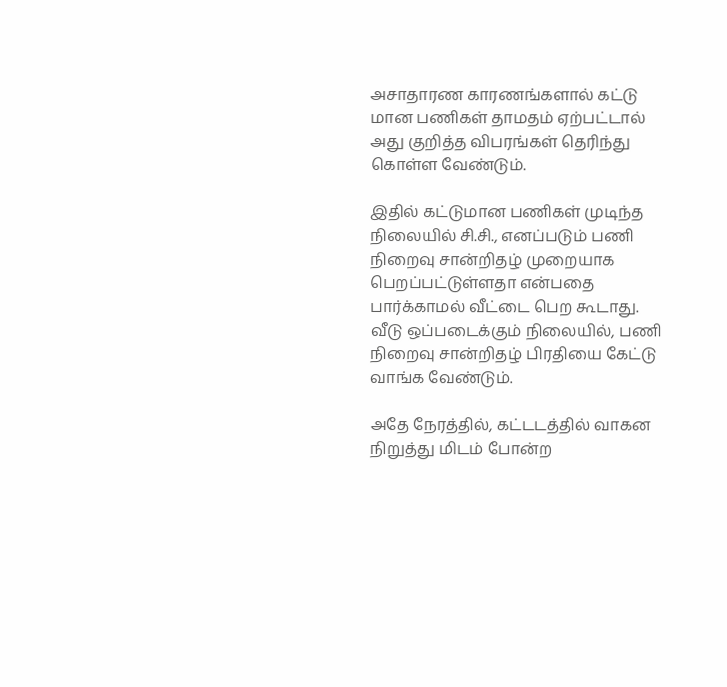அசாதாரண காரணங்களால் கட்டு மான பணிகள் தாமதம் ஏற்பட்டால் அது குறித்த விபரங்கள் தெரிந்து கொள்ள வேண்டும்.

இதில் கட்டுமான பணிகள் முடிந்த நிலையில் சி.சி., எனப்படும் பணி நிறைவு சான்றிதழ் முறையாக பெறப்பட்டுள்ளதா என்பதை பார்க்காமல் வீட்டை பெற கூடாது. வீடு ஒப்படைக்கும் நிலையில், பணி நிறைவு சான்றிதழ் பிரதியை கேட்டு வாங்க வேண்டும்.

அதே நேரத்தில், கட்டடத்தில் வாகன நிறுத்து மிடம் போன்ற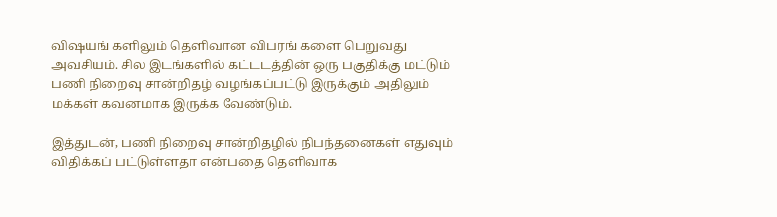விஷயங் களிலும் தெளிவான விபரங் களை பெறுவது அவசியம். சில இடங்களில் கட்டடத்தின் ஒரு பகுதிக்கு மட்டும் பணி நிறைவு சான்றிதழ் வழங்கப்பட்டு இருக்கும் அதிலும் மக்கள் கவனமாக இருக்க வேண்டும்.

இத்துடன், பணி நிறைவு சான்றிதழில் நிபந்தனைகள் எதுவும் விதிக்கப் பட்டுள்ளதா என்பதை தெளிவாக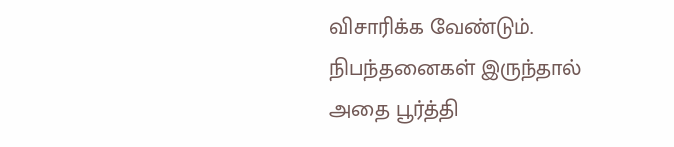விசாரிக்க வேண்டும். நிபந்தனைகள் இருந்தால் அதை பூர்த்தி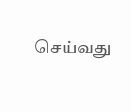செய்வது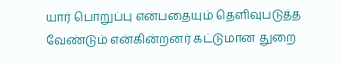யார் பொறுப்பு என்பதையும் தெளிவுபடுத்த வேண்டும் என்கின்றனர் கட்டுமான துறை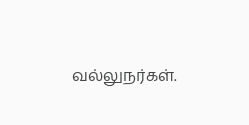வல்லுநர்கள்.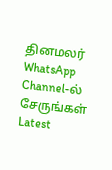தினமலர் WhatsApp Channel-ல் சேருங்கள்
Latest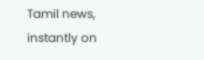Tamil news, instantly on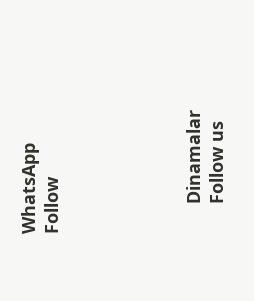WhatsApp
Follow





      Dinamalar
      Follow us